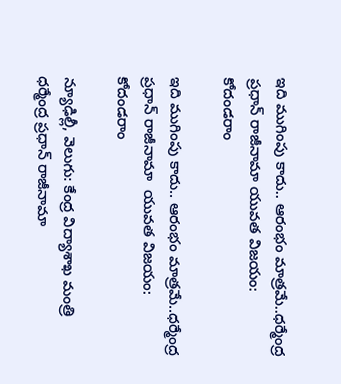ఇది ముగింపు కాదు.. ఆరంభం మాత్రమే..ధర్మేంద్ర ప్రధాన్ రాజీనామా యువత విజయం: కోదండరాం

ఇది ముగింపు కాదు.. ఆరంభం మాత్రమే..ధర్మేంద్ర ప్రధాన్ రాజీనామా  యువత విజయం: కోదండరాం

న్యూఢిల్లీ, వెలుగు: కేంద్ర విద్యాశాఖ మంత్రి ధర్మేంద్ర ప్రధాన్ రాజీనామా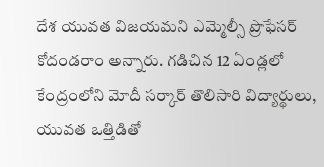దేశ యువత విజయమని ఎమ్మెల్సీ ప్రొఫేసర్ కోదండరాం అన్నారు. గడిచిన 12 ఏండ్లలో కేంద్రంలోని మోదీ సర్కార్ తొలిసారి విద్యార్థులు, యువత ఒత్తిడితో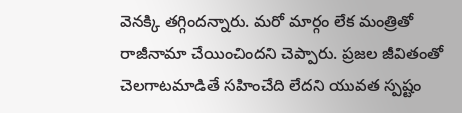వెనక్కి తగ్గిందన్నారు. మరో మార్గం లేక మంత్రితో రాజీనామా చేయించిందని చెప్పారు. ప్రజల జీవితంతో చెలగాటమాడితే సహించేది లేదని యువత స్పష్టం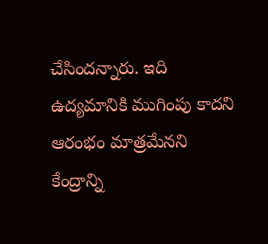చేసిందన్నారు. ఇది ఉద్యమానికి ముగింపు కాదని  ఆరంభం మాత్రమేనని కేంద్రాన్ని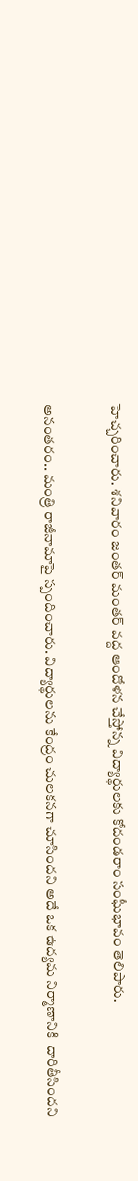హెచ్చరించారు. శనివారం జంతర్ మంతర్ వద్ద ఆందోళన చేస్తోన్న విద్యార్థులకు కోదండరాం సంఘీభావం తెలిపారు.

అనంతరం.. మంత్రి రాజీనామాపై స్పందించారు. విద్యార్థులను కేంద్రం చులకనగా చూసిందని అదే ఒక ఉద్యమ నిర్మాణానికి  దారితీసిందని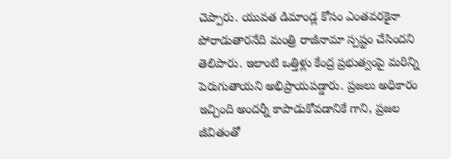చెప్పారు. యువత డిమాండ్ల కోసం ఎంతవరకైనా పోరాడుతారనేది మంత్రి రాజీనామా స్పష్టం చేసిందని తెలిపారు. ఇలాంటి ఒత్తిళ్లు కేంద్ర ప్రభుత్వంపై మరిన్ని పెరుగుతాయని అభిప్రాయపడ్డారు. ప్రజలు అధికారం ఇచ్చింది అందర్నీ కాపాడుకోవడానికే గాని, ప్రజల జీవితంతో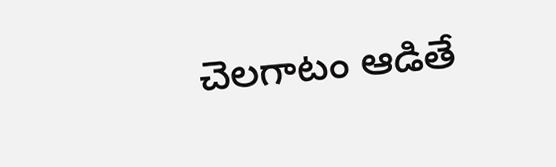చెలగాటం ఆడితే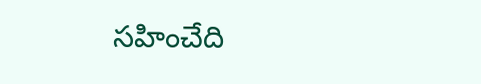సహించేది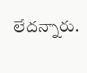లేదన్నారు.